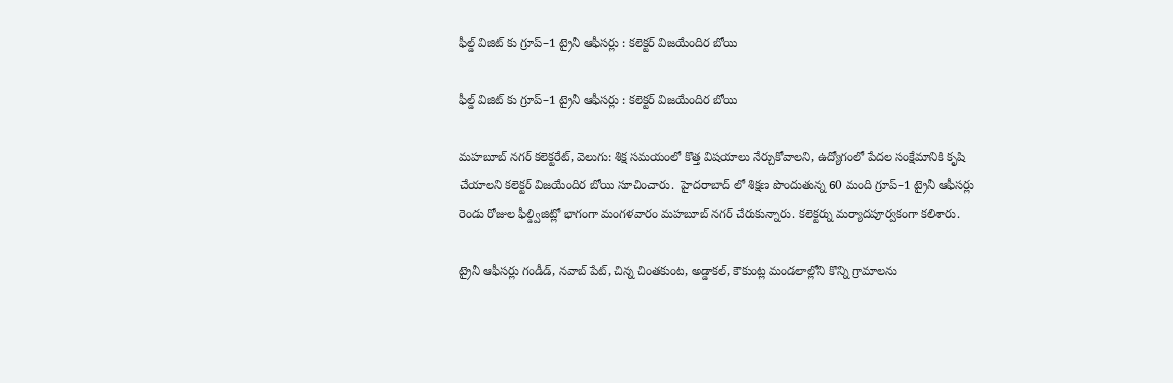ఫీల్డ్ విజిట్ కు గ్రూప్–1 ట్రైనీ ఆఫీసర్లు : కలెక్టర్ విజయేందిర బోయి

ఫీల్డ్ విజిట్ కు గ్రూప్–1 ట్రైనీ ఆఫీసర్లు : కలెక్టర్ విజయేందిర బోయి

మహబూబ్ నగర్ కలెక్టరేట్, వెలుగు: శిక్ష సమయంలో కొత్త విషయాలు నేర్చుకోవాలని, ఉద్యోగంలో పేదల సంక్షేమానికి కృషి చేయాలని కలెక్టర్ విజయేందిర బోయి సూచించారు.  హైదరాబాద్ లో శిక్షణ పొందుతున్న 60 మంది గ్రూప్–1 ట్రైనీ ఆఫీసర్లు రెండు రోజుల ఫీల్డ్విజిట్లో భాగంగా మంగళవారం మహబూబ్ నగర్ చేరుకున్నారు. కలెక్టర్ను మర్యాదపూర్వకంగా కలిశారు.

ట్రైనీ ఆఫీసర్లు గండీడ్, నవాబ్ పేట్, చిన్న చింతకుంట, అడ్డాకల్, కౌకుంట్ల మండలాల్లోని కొన్ని గ్రామాలను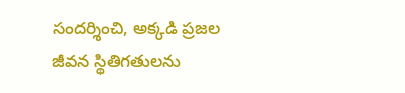సందర్శించి, అక్కడి ప్రజల జీవన స్థితిగతులను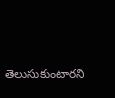తెలుసుకుంటారని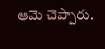ఆమె చెప్పారు.